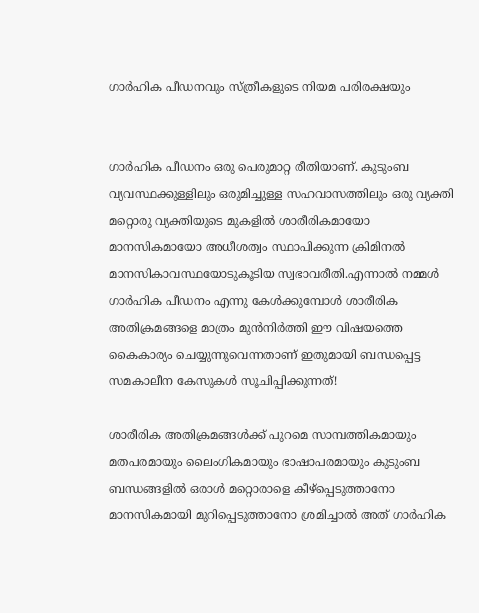ഗാർഹിക പീഡനവും സ്ത്രീകളുടെ നിയമ പരിരക്ഷയും


ഗാർഹിക പീഡനം ഒരു പെരുമാറ്റ രീതിയാണ്. കുടുംബ വ്യവസ്ഥക്കുള്ളിലും ഒരുമിച്ചുള്ള സഹവാസത്തിലും ഒരു വ്യക്തി മറ്റൊരു വ്യക്തിയുടെ മുകളിൽ ശാരീരികമായോ മാനസികമായോ അധീശത്വം സ്ഥാപിക്കുന്ന ക്രിമിനൽ മാനസികാവസ്ഥയോടുകൂടിയ സ്വഭാവരീതി.എന്നാൽ നമ്മൾ ഗാർഹിക പീഡനം എന്നു കേൾക്കുമ്പോൾ ശാരീരിക അതിക്രമങ്ങളെ മാത്രം മുൻനിർത്തി ഈ വിഷയത്തെ കൈകാര്യം ചെയ്യുന്നുവെന്നതാണ് ഇതുമായി ബന്ധപ്പെട്ട സമകാലീന കേസുകൾ സൂചിപ്പിക്കുന്നത്!

ശാരീരിക അതിക്രമങ്ങൾക്ക് പുറമെ സാമ്പത്തികമായും മതപരമായും ലൈംഗികമായും ഭാഷാപരമായും കുടുംബ ബന്ധങ്ങളിൽ ഒരാൾ മറ്റൊരാളെ കീഴ്‌പ്പെടുത്താനോ മാനസികമായി മുറിപ്പെടുത്താനോ ശ്രമിച്ചാൽ അത് ഗാർഹിക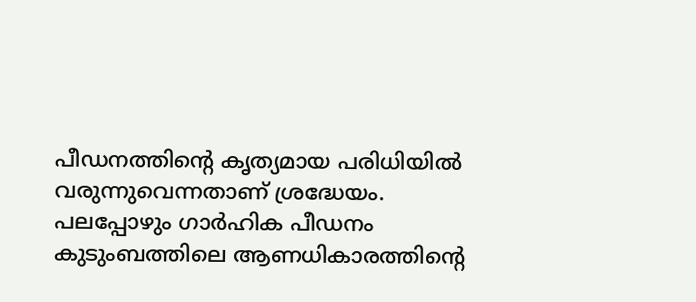പീഡനത്തിൻ്റെ കൃത്യമായ പരിധിയിൽ വരുന്നുവെന്നതാണ് ശ്രദ്ധേയം. പലപ്പോഴും ഗാർഹിക പീഡനം കുടുംബത്തിലെ ആണധികാരത്തിൻ്റെ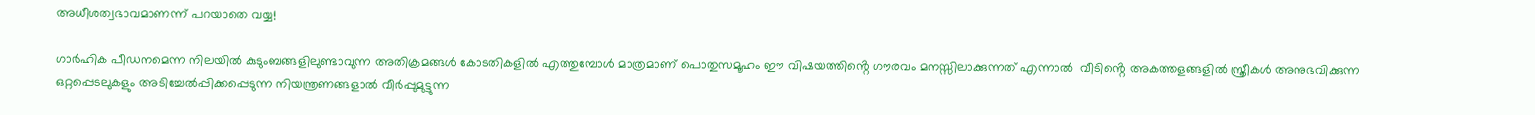അധീശത്വഭാവമാണന്ന് പറയാതെ വയ്യ!

ഗാർഹിക പീഡനമെന്ന നിലയിൽ കുടുംബങ്ങളിലുണ്ടാവുന്ന അതിക്രമങ്ങൾ കോടതികളിൽ എത്തുമ്പോൾ മാത്രമാണ് പൊതുസമൂഹം ഈ വിഷയത്തിൻ്റെ ഗൗരവം മനസ്സിലാക്കുന്നത് എന്നാൽ  വീടിൻ്റെ അകത്തളങ്ങളിൽ സ്ത്രീകൾ അനുഭവിക്കുന്ന ഒറ്റപ്പെടലുകളും അടിച്ചേൽപ്പിക്കപ്പെടുന്ന നിയന്ത്രണങ്ങളാൽ വീർപ്പുമുട്ടുന്ന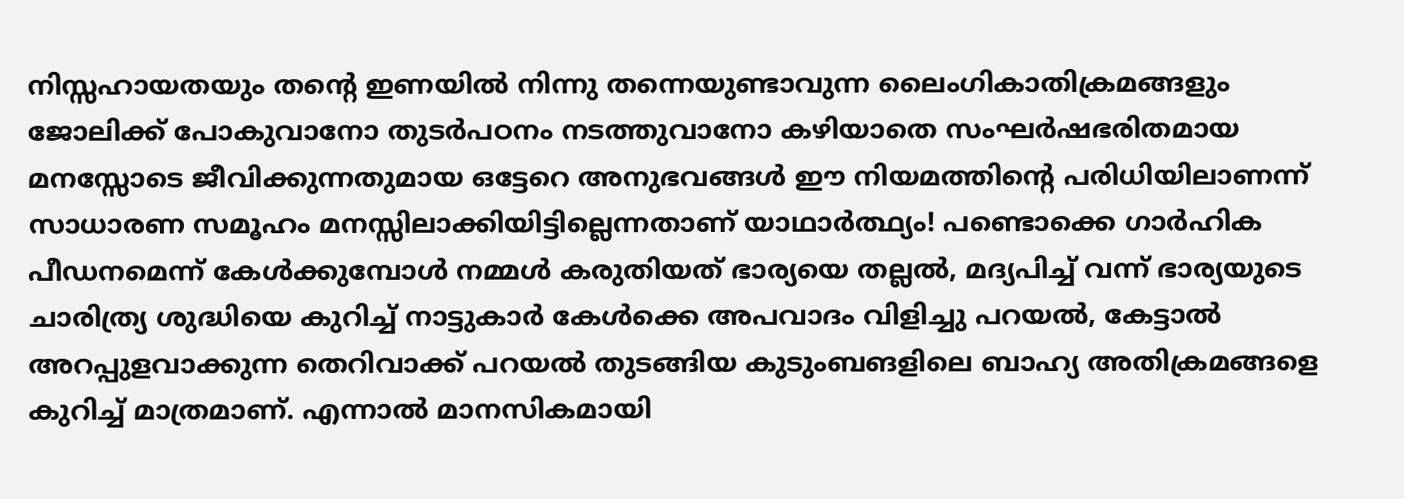നിസ്സഹായതയും തൻ്റെ ഇണയിൽ നിന്നു തന്നെയുണ്ടാവുന്ന ലൈംഗികാതിക്രമങ്ങളും ജോലിക്ക് പോകുവാനോ തുടർപഠനം നടത്തുവാനോ കഴിയാതെ സംഘർഷഭരിതമായ മനസ്സോടെ ജീവിക്കുന്നതുമായ ഒട്ടേറെ അനുഭവങ്ങൾ ഈ നിയമത്തിൻ്റെ പരിധിയിലാണന്ന് സാധാരണ സമൂഹം മനസ്സിലാക്കിയിട്ടില്ലെന്നതാണ് യാഥാർത്ഥ്യം! പണ്ടൊക്കെ ഗാർഹിക പീഡനമെന്ന് കേൾക്കുമ്പോൾ നമ്മൾ കരുതിയത് ഭാര്യയെ തല്ലൽ, മദ്യപിച്ച് വന്ന് ഭാര്യയുടെ ചാരിത്ര്യ ശുദ്ധിയെ കുറിച്ച് നാട്ടുകാർ കേൾക്കെ അപവാദം വിളിച്ചു പറയൽ, കേട്ടാൽ അറപ്പുളവാക്കുന്ന തെറിവാക്ക് പറയൽ തുടങ്ങിയ കുടുംബങളിലെ ബാഹ്യ അതിക്രമങ്ങളെ കുറിച്ച് മാത്രമാണ്. എന്നാൽ മാനസികമായി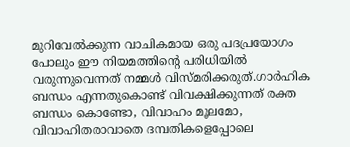മുറിവേൽക്കുന്ന വാചികമായ ഒരു പദപ്രയോഗം പോലും ഈ നിയമത്തിൻ്റെ പരിധിയിൽ വരുന്നുവെന്നത് നമ്മൾ വിസ്മരിക്കരുത്.ഗാർഹിക ബന്ധം എന്നതുകൊണ്ട് വിവക്ഷിക്കുന്നത് രക്ത ബന്ധം കൊണ്ടോ, വിവാഹം മൂലമോ, വിവാഹിതരാവാതെ ദമ്പതികളെപ്പോലെ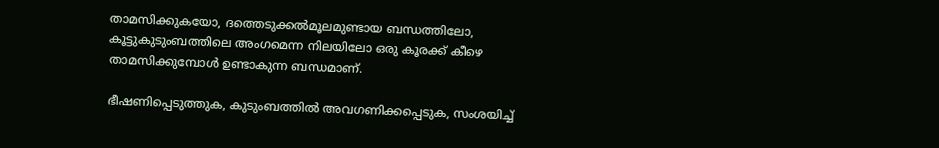താമസിക്കുകയോ, ദത്തെടുക്കൽമൂലമുണ്ടായ ബന്ധത്തിലോ, കൂട്ടുകുടുംബത്തിലെ അംഗമെന്ന നിലയിലോ ഒരു കൂരക്ക് കീഴെ താമസിക്കുമ്പോൾ ഉണ്ടാകുന്ന ബന്ധമാണ്.

ഭീഷണിപ്പെടുത്തുക, കുടുംബത്തിൽ അവഗണിക്കപ്പെടുക, സംശയിച്ച്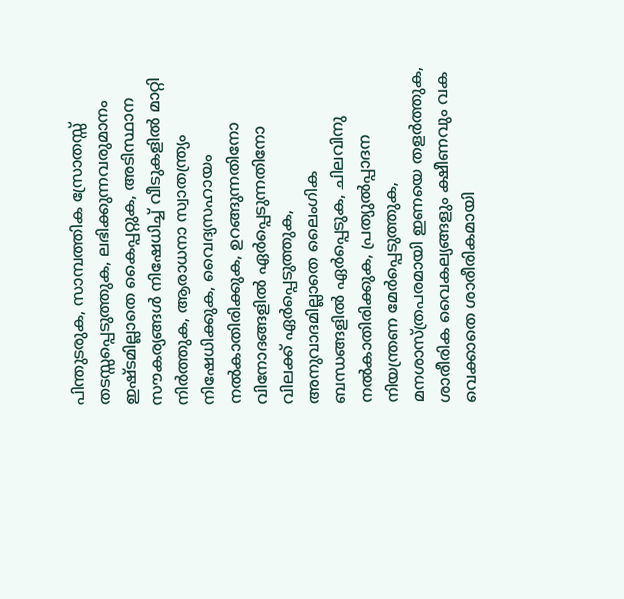പിന്തുടരുക, സാമ്പത്തിക സ്രോതസ്സ് തടസ്സപ്പെടുത്തുക, ലഭിക്കുന്നവരുമാനം ഇഷ്ടമില്ലാതെ കൈപ്പറ്റുക, അടിസ്ഥാന സൗകര്യങ്ങൾ നിഷേധിച്ച് വീടുകളിൽ മാറ്റി നിർത്തുക, ആരാധനാ സ്വാതന്ത്ര്യം നിഷേധിക്കുക, വൈദ്യസഹായം നൽകാതിരിക്കുക, ഉറങ്ങുന്നതിനോ വിനോദങ്ങളിൽ ഏർപ്പെടുന്നതിനോ വിലക്ക് ഏർപ്പെടുത്തുക, അനുവാദമില്ലാതെ ലൈംഗിക ബന്ധങ്ങളിൽ ഏർപ്പെടുക, ചിലവിനു നൽകാതിരിക്കുക, പ്രത്യുൽപ്പാദന നിയന്ത്രണ മേർപ്പെടുത്തുക, മനശാസ്ത്രപരമായി ഇണയെ തളർത്തുക, ശാരീരിക വൈകല്യങ്ങളും ക്ഷീണവും വക വെക്കാതെ ശാരീരികമായി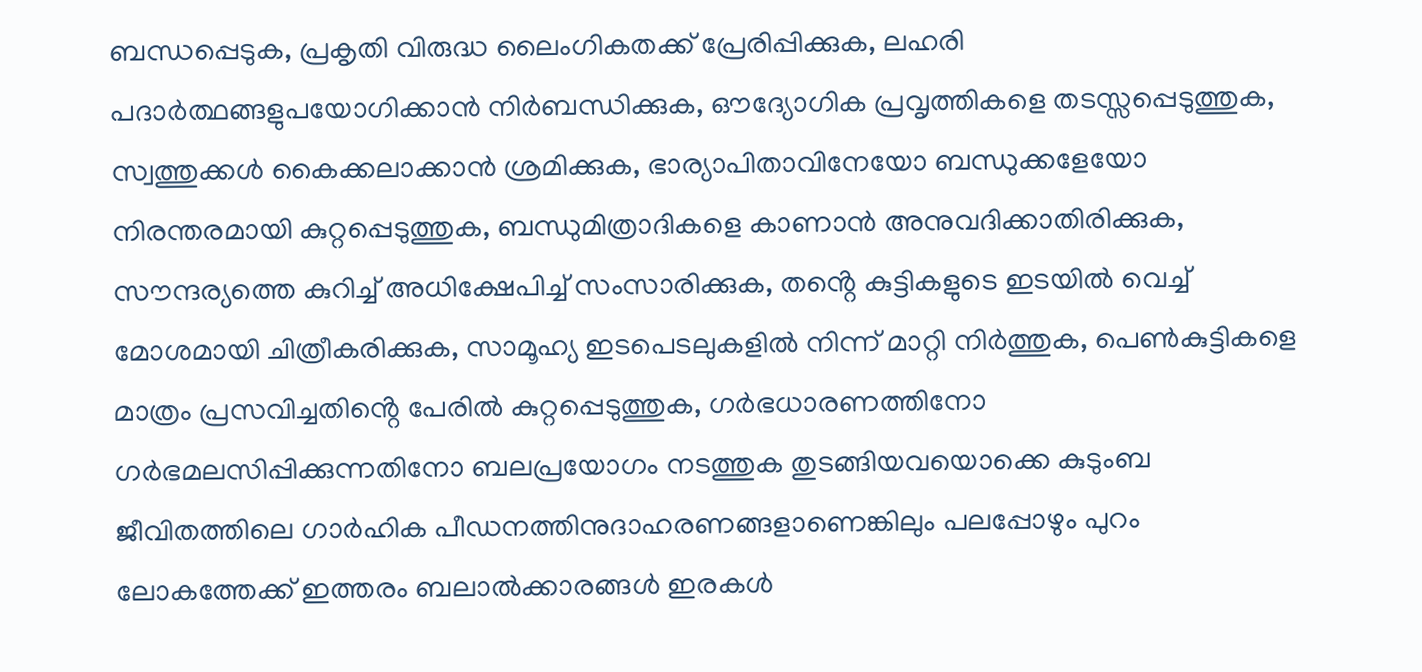ബന്ധപ്പെടുക, പ്രകൃതി വിരുദ്ധ ലൈംഗികതക്ക് പ്രേരിപ്പിക്കുക, ലഹരി പദാർത്ഥങ്ങളുപയോഗിക്കാൻ നിർബന്ധിക്കുക, ഔദ്യോഗിക പ്രവൃത്തികളെ തടസ്സപ്പെടുത്തുക, സ്വത്തുക്കൾ കൈക്കലാക്കാൻ ശ്രമിക്കുക, ഭാര്യാപിതാവിനേയോ ബന്ധുക്കളേയോ നിരന്തരമായി കുറ്റപ്പെടുത്തുക, ബന്ധുമിത്രാദികളെ കാണാൻ അനുവദിക്കാതിരിക്കുക, സൗന്ദര്യത്തെ കുറിച്ച് അധിക്ഷേപിച്ച് സംസാരിക്കുക, തൻ്റെ കുട്ടികളുടെ ഇടയിൽ വെച്ച് മോശമായി ചിത്രീകരിക്കുക, സാമൂഹ്യ ഇടപെടലുകളിൽ നിന്ന് മാറ്റി നിർത്തുക, പെൺകുട്ടികളെ മാത്രം പ്രസവിച്ചതിൻ്റെ പേരിൽ കുറ്റപ്പെടുത്തുക, ഗർഭധാരണത്തിനോ ഗർഭമലസിപ്പിക്കുന്നതിനോ ബലപ്രയോഗം നടത്തുക തുടങ്ങിയവയൊക്കെ കുടുംബ ജീവിതത്തിലെ ഗാർഹിക പീഡനത്തിനുദാഹരണങ്ങളാണെങ്കിലും പലപ്പോഴും പുറം ലോകത്തേക്ക് ഇത്തരം ബലാൽക്കാരങ്ങൾ ഇരകൾ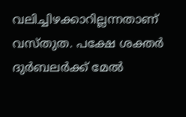വലിച്ചിഴക്കാറില്ലന്നതാണ് വസ്തുത. പക്ഷേ ശക്തർ ദുർബലർക്ക് മേൽ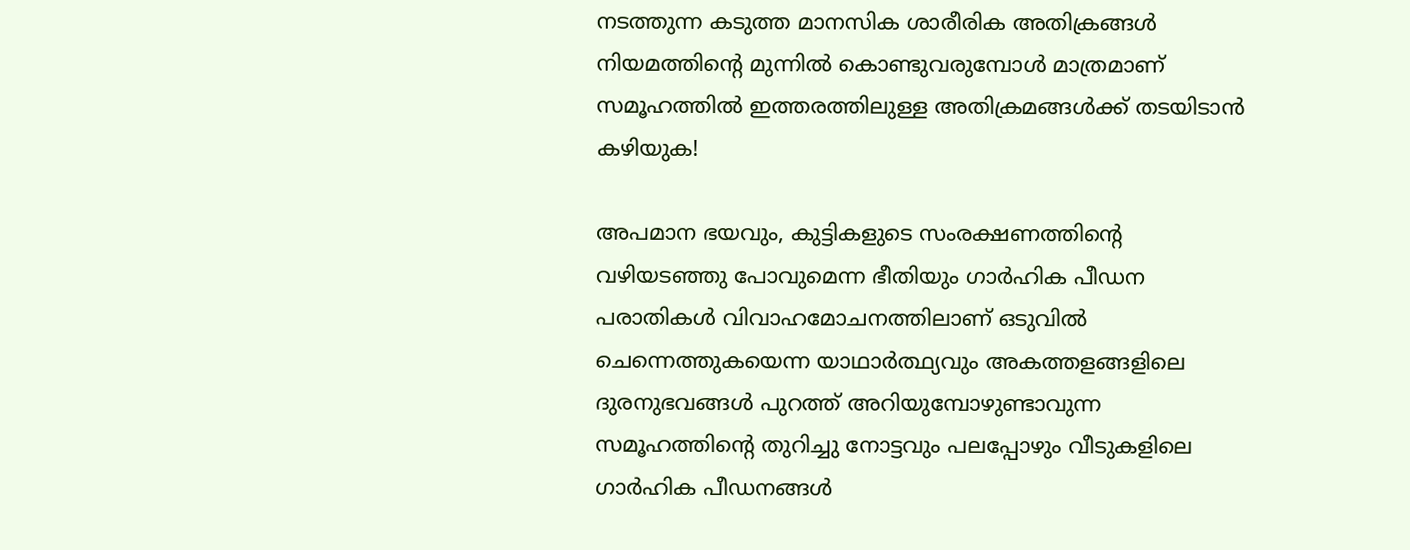നടത്തുന്ന കടുത്ത മാനസിക ശാരീരിക അതിക്രങ്ങൾ നിയമത്തിൻ്റെ മുന്നിൽ കൊണ്ടുവരുമ്പോൾ മാത്രമാണ് സമൂഹത്തിൽ ഇത്തരത്തിലുള്ള അതിക്രമങ്ങൾക്ക് തടയിടാൻ കഴിയുക!

അപമാന ഭയവും, കുട്ടികളുടെ സംരക്ഷണത്തിൻ്റെ വഴിയടഞ്ഞു പോവുമെന്ന ഭീതിയും ഗാർഹിക പീഡന പരാതികൾ വിവാഹമോചനത്തിലാണ് ഒടുവിൽ ചെന്നെത്തുകയെന്ന യാഥാർത്ഥ്യവും അകത്തളങ്ങളിലെ ദുരനുഭവങ്ങൾ പുറത്ത് അറിയുമ്പോഴുണ്ടാവുന്ന സമൂഹത്തിൻ്റെ തുറിച്ചു നോട്ടവും പലപ്പോഴും വീടുകളിലെ ഗാർഹിക പീഡനങ്ങൾ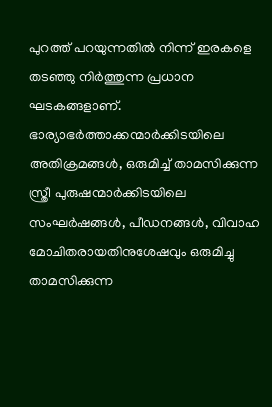പുറത്ത് പറയുന്നതിൽ നിന്ന് ഇരകളെ തടഞ്ഞു നിർത്തുന്ന പ്രധാന ഘടകങ്ങളാണ്. ഭാര്യാഭർത്താക്കന്മാർക്കിടയിലെ അതിക്രമങ്ങൾ, ഒരുമിച്ച് താമസിക്കുന്ന സ്ത്രീ പുരുഷന്മാർക്കിടയിലെ സംഘർഷങ്ങൾ, പീഡനങ്ങൾ, വിവാഹ മോചിതരായതിനുശേഷവും ഒരുമിച്ചു താമസിക്കുന്ന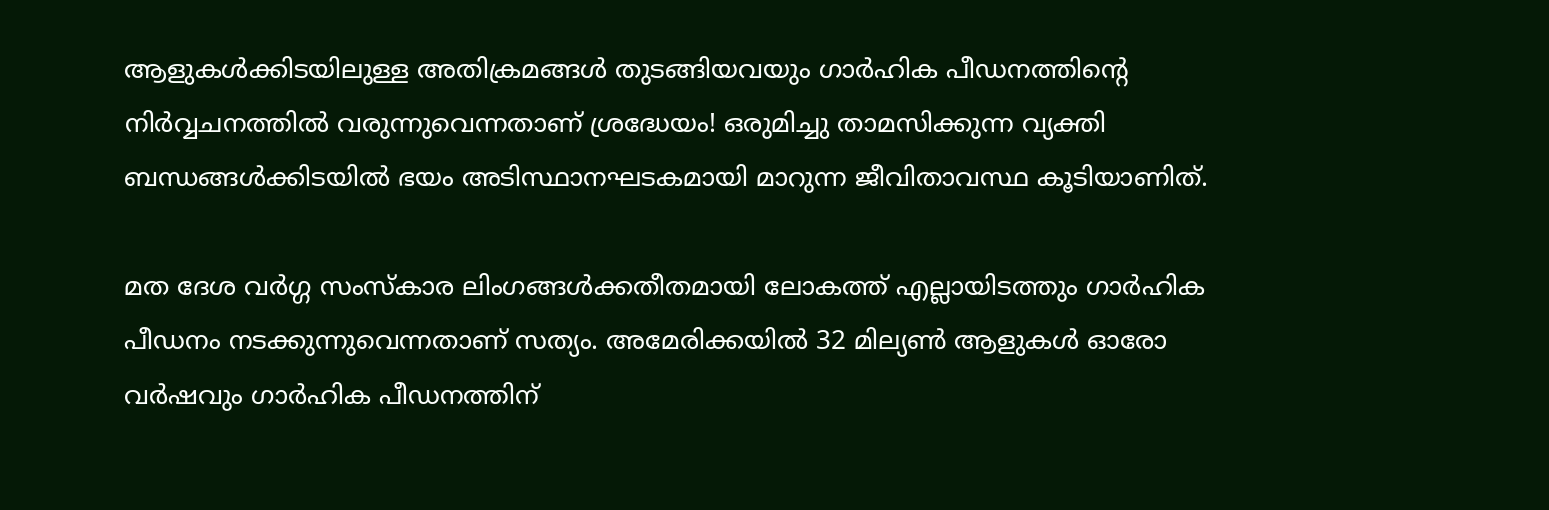ആളുകൾക്കിടയിലുള്ള അതിക്രമങ്ങൾ തുടങ്ങിയവയും ഗാർഹിക പീഡനത്തിൻ്റെ നിർവ്വചനത്തിൽ വരുന്നുവെന്നതാണ് ശ്രദ്ധേയം! ഒരുമിച്ചു താമസിക്കുന്ന വ്യക്തി ബന്ധങ്ങൾക്കിടയിൽ ഭയം അടിസ്ഥാനഘടകമായി മാറുന്ന ജീവിതാവസ്ഥ കൂടിയാണിത്.

മത ദേശ വർഗ്ഗ സംസ്കാര ലിംഗങ്ങൾക്കതീതമായി ലോകത്ത് എല്ലായിടത്തും ഗാർഹിക പീഡനം നടക്കുന്നുവെന്നതാണ് സത്യം. അമേരിക്കയിൽ 32 മില്യൺ ആളുകൾ ഓരോ വർഷവും ഗാർഹിക പീഡനത്തിന്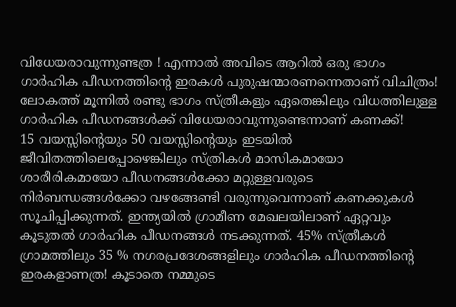വിധേയരാവുന്നുണ്ടത്ര ! എന്നാൽ അവിടെ ആറിൽ ഒരു ഭാഗം ഗാർഹിക പീഡനത്തിൻ്റെ ഇരകൾ പുരുഷന്മാരണന്നെതാണ് വിചിത്രം! ലോകത്ത് മൂന്നിൽ രണ്ടു ഭാഗം സ്ത്രീകളും ഏതെങ്കിലും വിധത്തിലുള്ള ഗാർഹിക പീഡനങ്ങൾക്ക് വിധേയരാവുന്നുണ്ടെന്നാണ് കണക്ക്!
15 വയസ്സിൻ്റെയും 50 വയസ്സിൻ്റെയും ഇടയിൽ ജീവിതത്തിലെപ്പോഴെങ്കിലും സ്ത്രികൾ മാസികമായോ ശാരീരികമായോ പീഡനങ്ങൾക്കോ മറ്റുള്ളവരുടെ നിർബന്ധങ്ങൾക്കോ വഴങ്ങേണ്ടി വരുന്നുവെന്നാണ് കണക്കുകൾ സൂചിപ്പിക്കുന്നത്. ഇന്ത്യയിൽ ഗ്രാമീണ മേഖലയിലാണ് ഏറ്റവും കൂടുതൽ ഗാർഹിക പീഡനങ്ങൾ നടക്കുന്നത്. 45% സ്ത്രീകൾ ഗ്രാമത്തിലും 35 % നഗരപ്രദേശങ്ങളിലും ഗാർഹിക പീഡനത്തിൻ്റെ ഇരകളാണത്ര! കൂടാതെ നമ്മുടെ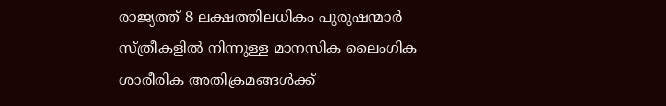രാജ്യത്ത് 8 ലക്ഷത്തിലധികം പുരുഷന്മാർ സ്ത്രീകളിൽ നിന്നുള്ള മാനസിക ലൈംഗിക ശാരീരിക അതിക്രമങ്ങൾക്ക്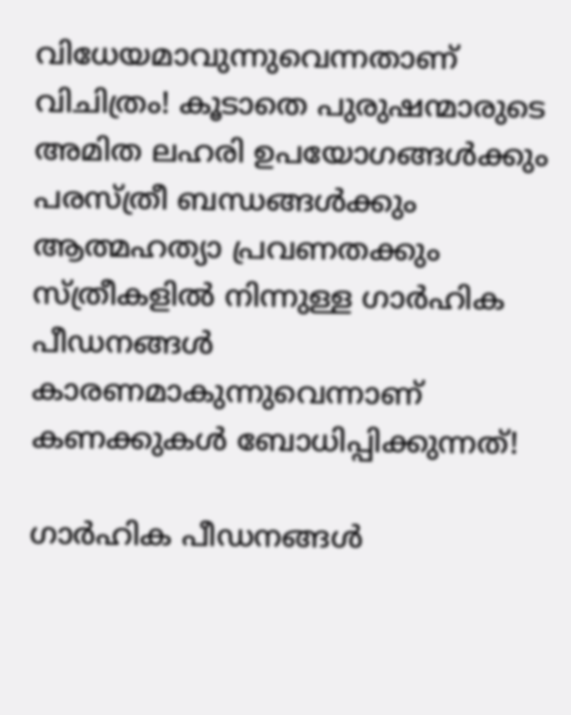വിധേയമാവുന്നുവെന്നതാണ് വിചിത്രം! കൂടാതെ പുരുഷന്മാരുടെ അമിത ലഹരി ഉപയോഗങ്ങൾക്കും പരസ്ത്രീ ബന്ധങ്ങൾക്കും ആത്മഹത്യാ പ്രവണതക്കും സ്ത്രീകളിൽ നിന്നുള്ള ഗാർഹിക പീഡനങ്ങൾ കാരണമാകുന്നുവെന്നാണ് കണക്കുകൾ ബോധിപ്പിക്കുന്നത്!

ഗാർഹിക പീഡനങ്ങൾ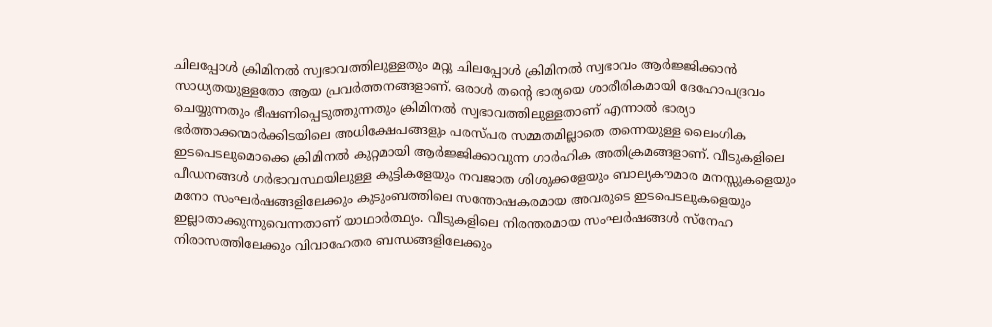ചിലപ്പോൾ ക്രിമിനൽ സ്വഭാവത്തിലുള്ളതും മറ്റു ചിലപ്പോൾ ക്രിമിനൽ സ്വഭാവം ആർജ്ജിക്കാൻ സാധ്യതയുള്ളതോ ആയ പ്രവർത്തനങ്ങളാണ്. ഒരാൾ തൻ്റെ ഭാര്യയെ ശാരീരികമായി ദേഹോപദ്രവം ചെയ്യുന്നതും ഭീഷണിപ്പെടുത്തുന്നതും ക്രിമിനൽ സ്വഭാവത്തിലുള്ളതാണ് എന്നാൽ ഭാര്യാ ഭർത്താക്കന്മാർക്കിടയിലെ അധിക്ഷേപങ്ങളും പരസ്പര സമ്മതമില്ലാതെ തന്നെയുള്ള ലൈംഗിക ഇടപെടലുമൊക്കെ ക്രിമിനൽ കുറ്റമായി ആർജ്ജിക്കാവുന്ന ഗാർഹിക അതിക്രമങ്ങളാണ്. വീടുകളിലെ പീഡനങ്ങൾ ഗർഭാവസ്ഥയിലുള്ള കുട്ടികളേയും നവജാത ശിശുക്കളേയും ബാല്യകൗമാര മനസ്സുകളെയും മനോ സംഘർഷങ്ങളിലേക്കും കുടുംബത്തിലെ സന്തോഷകരമായ അവരുടെ ഇടപെടലുകളെയും ഇല്ലാതാക്കുന്നുവെന്നതാണ് യാഥാർത്ഥ്യം. വീടുകളിലെ നിരന്തരമായ സംഘർഷങ്ങൾ സ്നേഹ നിരാസത്തിലേക്കും വിവാഹേതര ബന്ധങ്ങളിലേക്കും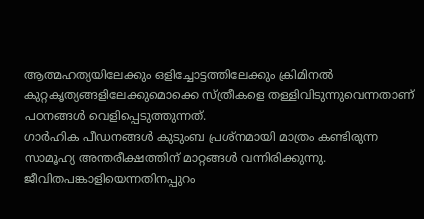ആത്മഹത്യയിലേക്കും ഒളിച്ചോട്ടത്തിലേക്കും ക്രിമിനൽ കുറ്റകൃത്യങ്ങളിലേക്കുമൊക്കെ സ്ത്രീകളെ തള്ളിവിടുന്നുവെന്നതാണ് പഠനങ്ങൾ വെളിപ്പെടുത്തുന്നത്.
ഗാർഹിക പീഡനങ്ങൾ കുടുംബ പ്രശ്നമായി മാത്രം കണ്ടിരുന്ന സാമൂഹ്യ അന്തരീക്ഷത്തിന് മാറ്റങ്ങൾ വന്നിരിക്കുന്നു. ജീവിതപങ്കാളിയെന്നതിനപ്പുറം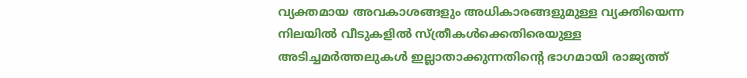വ്യക്തമായ അവകാശങ്ങളും അധികാരങ്ങളുമുള്ള വ്യക്തിയെന്ന നിലയിൽ വീടുകളിൽ സ്ത്രീകൾക്കെതിരെയുള്ള  അടിച്ചമർത്തലുകൾ ഇല്ലാതാക്കുന്നതിൻ്റെ ഭാഗമായി രാജ്യത്ത്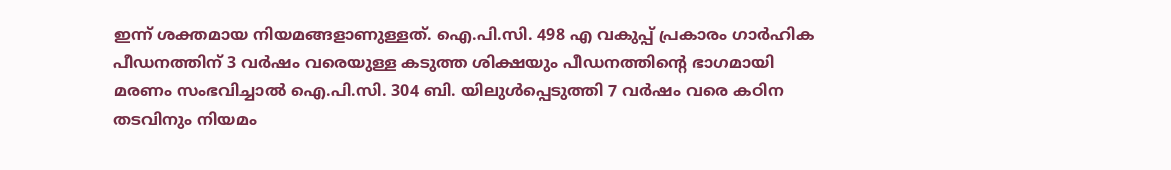ഇന്ന് ശക്തമായ നിയമങ്ങളാണുള്ളത്. ഐ.പി.സി. 498 എ വകുപ്പ് പ്രകാരം ഗാർഹിക പീഡനത്തിന് 3 വർഷം വരെയുള്ള കടുത്ത ശിക്ഷയും പീഡനത്തിൻ്റെ ഭാഗമായി മരണം സംഭവിച്ചാൽ ഐ.പി.സി. 304 ബി. യിലുൾപ്പെടുത്തി 7 വർഷം വരെ കഠിന തടവിനും നിയമം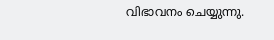വിഭാവനം ചെയ്യുന്നു.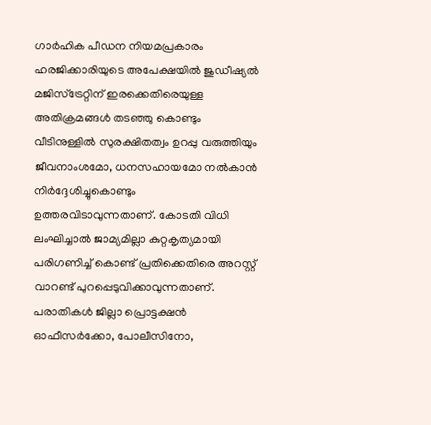ഗാർഹിക പീഡന നിയമപ്രകാരം ഹരജിക്കാരിയുടെ അപേക്ഷയിൽ ജുഡീഷ്യൽ മജിസ്ട്രേറ്റിന് ഇരക്കെതിരെയുള്ള അതിക്രമങ്ങൾ തടഞ്ഞു കൊണ്ടും വീടിനുള്ളിൽ സുരക്ഷിതത്വം ഉറപ്പു വരുത്തിയും ജീവനാംശമോ, ധനസഹായമോ നൽകാൻ നിർദ്ദേശിച്ചുകൊണ്ടും ഉത്തരവിടാവുന്നതാണ്. കോടതി വിധി ലംഘിച്ചാൽ ജാമ്യമില്ലാ കുറ്റകൃത്യമായി പരിഗണിച്ച് കൊണ്ട് പ്രതിക്കെതിരെ അറസ്റ്റ് വാറണ്ട് പുറപ്പെടുവിക്കാവുന്നതാണ്. പരാതികൾ ജില്ലാ പ്രൊട്ടക്ഷൻ ഓഫീസർക്കോ, പോലീസിനോ,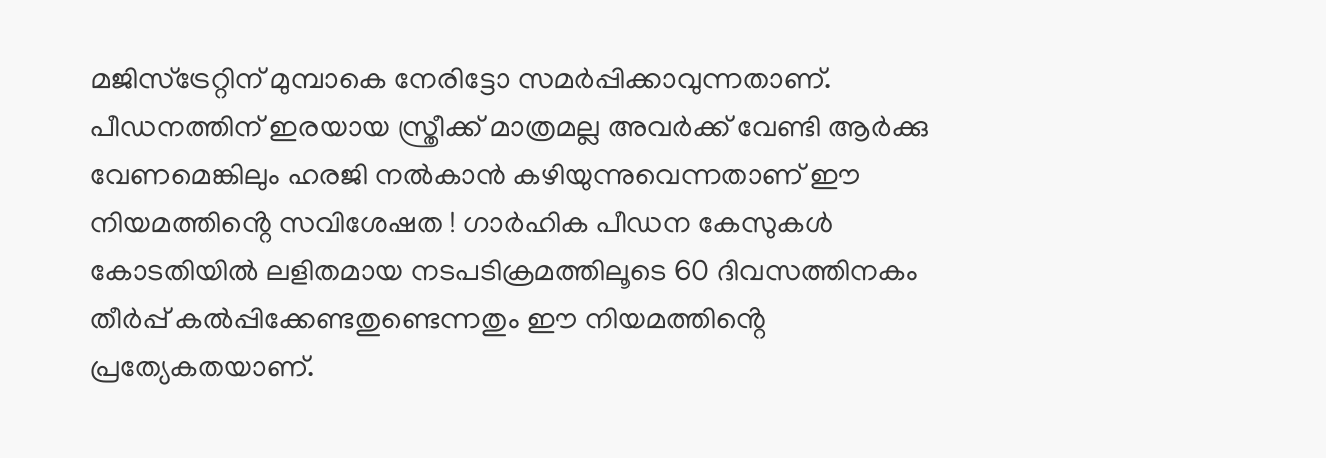മജിസ്ട്രേറ്റിന് മുമ്പാകെ നേരിട്ടോ സമർപ്പിക്കാവുന്നതാണ്. പീഡനത്തിന് ഇരയായ സ്ത്രീക്ക് മാത്രമല്ല അവർക്ക് വേണ്ടി ആർക്കു വേണമെങ്കിലും ഹരജി നൽകാൻ കഴിയുന്നുവെന്നതാണ് ഈ നിയമത്തിൻ്റെ സവിശേഷത ! ഗാർഹിക പീഡന കേസുകൾ കോടതിയിൽ ലളിതമായ നടപടിക്രമത്തിലൂടെ 60 ദിവസത്തിനകം തീർപ്പ് കൽപ്പിക്കേണ്ടതുണ്ടെന്നതും ഈ നിയമത്തിൻ്റെ പ്രത്യേകതയാണ്.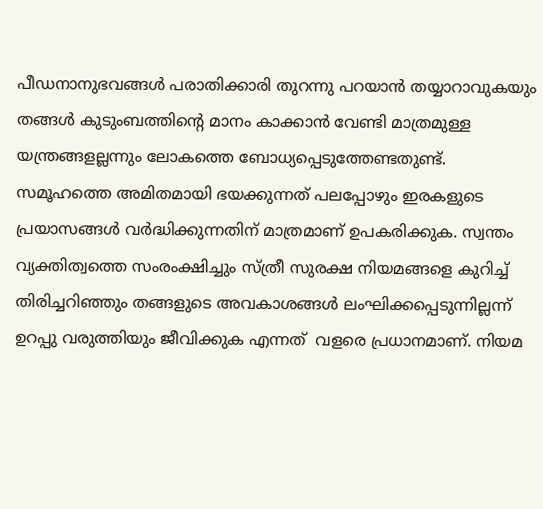പീഡനാനുഭവങ്ങൾ പരാതിക്കാരി തുറന്നു പറയാൻ തയ്യാറാവുകയും തങ്ങൾ കുടുംബത്തിൻ്റെ മാനം കാക്കാൻ വേണ്ടി മാത്രമുള്ള യന്ത്രങ്ങളല്ലന്നും ലോകത്തെ ബോധ്യപ്പെടുത്തേണ്ടതുണ്ട്. സമൂഹത്തെ അമിതമായി ഭയക്കുന്നത് പലപ്പോഴും ഇരകളുടെ പ്രയാസങ്ങൾ വർദ്ധിക്കുന്നതിന് മാത്രമാണ് ഉപകരിക്കുക. സ്വന്തം വ്യക്തിത്വത്തെ സംരംക്ഷിച്ചും സ്ത്രീ സുരക്ഷ നിയമങ്ങളെ കുറിച്ച് തിരിച്ചറിഞ്ഞും തങ്ങളുടെ അവകാശങ്ങൾ ലംഘിക്കപ്പെടുന്നില്ലന്ന് ഉറപ്പു വരുത്തിയും ജീവിക്കുക എന്നത്  വളരെ പ്രധാനമാണ്. നിയമ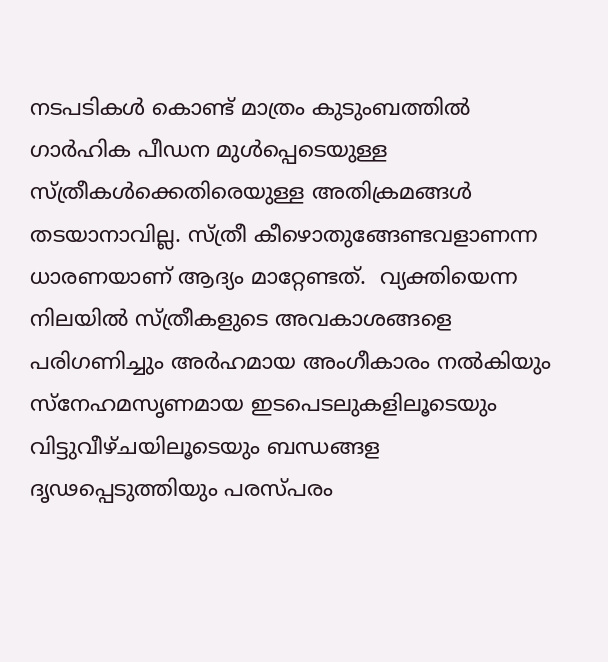നടപടികൾ കൊണ്ട് മാത്രം കുടുംബത്തിൽ ഗാർഹിക പീഡന മുൾപ്പെടെയുള്ള സ്ത്രീകൾക്കെതിരെയുള്ള അതിക്രമങ്ങൾ തടയാനാവില്ല. സ്ത്രീ കീഴൊതുങ്ങേണ്ടവളാണന്ന ധാരണയാണ് ആദ്യം മാറ്റേണ്ടത്.  വ്യക്തിയെന്ന നിലയിൽ സ്ത്രീകളുടെ അവകാശങ്ങളെ പരിഗണിച്ചും അർഹമായ അംഗീകാരം നൽകിയും സ്നേഹമസൃണമായ ഇടപെടലുകളിലൂടെയും വിട്ടുവീഴ്ചയിലൂടെയും ബന്ധങ്ങള ദൃഢപ്പെടുത്തിയും പരസ്പരം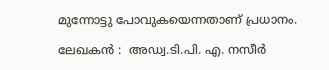മുന്നോട്ടു പോവുകയെന്നതാണ് പ്രധാനം.

ലേഖകൻ :  അഡ്വ.ടി.പി. എ. നസീർ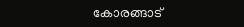കോരങ്ങാട്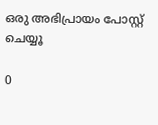ഒരു അഭിപ്രായം പോസ്റ്റ് ചെയ്യൂ

0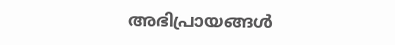അഭിപ്രായങ്ങള്‍